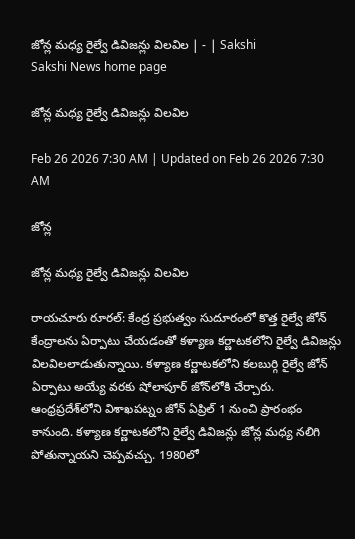జోన్ల మధ్య రైల్వే డివిజన్లు విలవిల | - | Sakshi
Sakshi News home page

జోన్ల మధ్య రైల్వే డివిజన్లు విలవిల

Feb 26 2026 7:30 AM | Updated on Feb 26 2026 7:30 AM

జోన్ల

జోన్ల మధ్య రైల్వే డివిజన్లు విలవిల

రాయచూరు రూరల్‌: కేంద్ర ప్రభుత్వం సుదూరంలో కొత్త రైల్వే జోన్‌ కేంద్రాలను ఏర్పాటు చేయడంతో కళ్యాణ కర్ణాటకలోని రైల్వే డివిజన్లు విలవిలలాడుతున్నాయి. కళ్యాణ కర్ణాటకలోని కలబుర్గి రైల్వే జోన్‌ ఏర్పాటు అయ్యే వరకు షోలాపూర్‌ జోన్‌లోకి చేర్చారు. ఆంధ్రప్రదేశ్‌లోని విశాఖపట్నం జోన్‌ ఏప్రిల్‌ 1 నుంచి ప్రారంభం కానుంది. కళ్యాణ కర్ణాటకలోని రైల్వే డివిజన్లు జోన్ల మధ్య నలిగి పోతున్నాయని చెప్పవచ్చు. 1980లో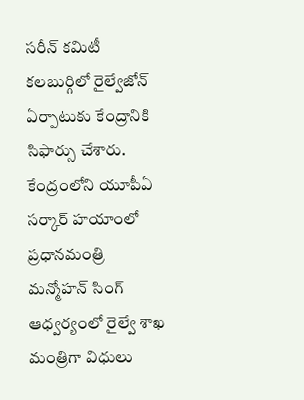సరీన్‌ కమిటీ కలబుర్గిలో రైల్వేజోన్‌ ఏర్పాటుకు కేంద్రానికి సిఫార్సు చేశారు. కేంద్రంలోని యూపీఏ సర్కార్‌ హయాంలో ప్రధానమంత్రి మన్మోహన్‌ సింగ్‌ ఆధ్వర్యంలో రైల్వే శాఖ మంత్రిగా విధులు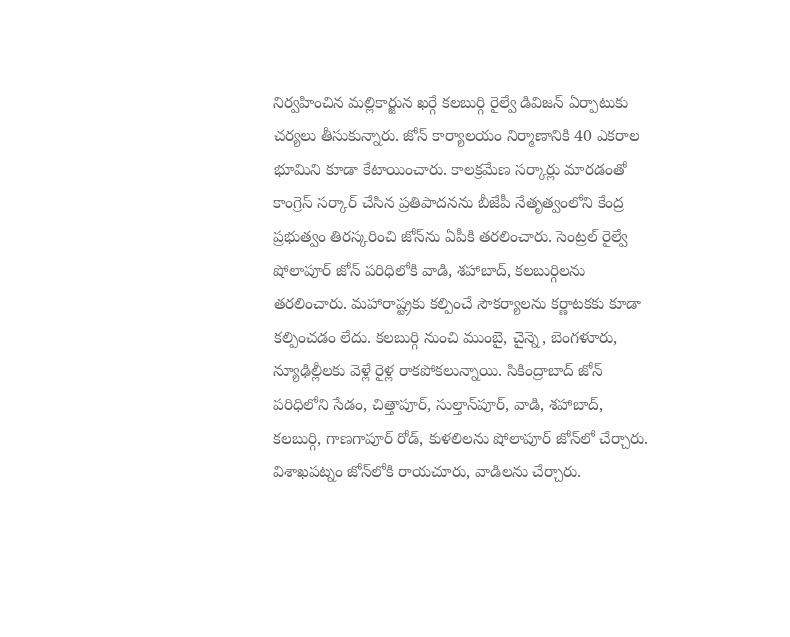నిర్వహించిన మల్లికార్జున ఖర్గే కలబుర్గి రైల్వే డివిజన్‌ ఏర్పాటుకు చర్యలు తీసుకున్నారు. జోన్‌ కార్యాలయం నిర్మాణానికి 40 ఎకరాల భూమిని కూడా కేటాయించారు. కాలక్రమేణ సర్కార్లు మారడంతో కాంగ్రెస్‌ సర్కార్‌ చేసిన ప్రతిపాదనను బీజేపీ నేతృత్వంలోని కేంద్ర ప్రభుత్వం తిరస్కరించి జోన్‌ను ఏపీకి తరలించారు. సెంట్రల్‌ రైల్వే షోలాపూర్‌ జోన్‌ పరిధిలోకి వాడి, శహాబాద్‌, కలబుర్గిలను తరలించారు. మహారాష్ట్రకు కల్పించే సౌకర్యాలను కర్ణాటకకు కూడా కల్పించడం లేదు. కలబుర్గి నుంచి ముంబై, చైన్నె, బెంగళూరు, న్యూఢిల్లీలకు వెళ్లే రైళ్ల రాకపోకలున్నాయి. సికింద్రాబాద్‌ జోన్‌ పరిధిలోని సేడం, చిత్తాపూర్‌, సుల్తాన్‌పూర్‌, వాడి, శహాబాద్‌, కలబుర్గి, గాణగాపూర్‌ రోడ్‌, కుళలిలను షోలాపూర్‌ జోన్‌లో చేర్చారు. విశాఖపట్నం జోన్‌లోకి రాయచూరు, వాడిలను చేర్చారు.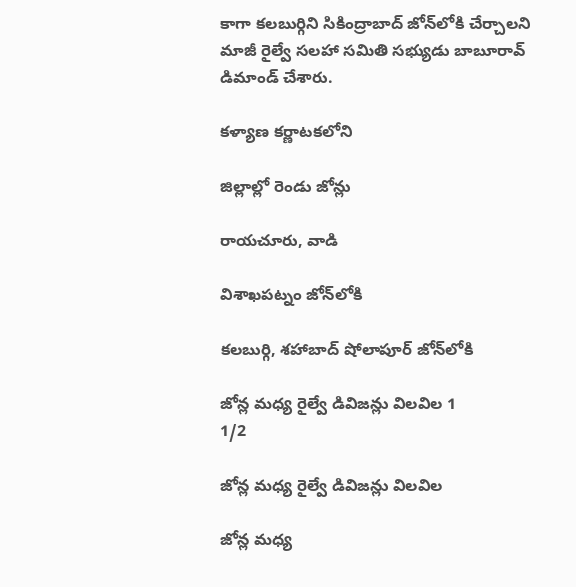కాగా కలబుర్గిని సికింద్రాబాద్‌ జోన్‌లోకి చేర్చాలని మాజీ రైల్వే సలహా సమితి సభ్యుడు బాబూరావ్‌ డిమాండ్‌ చేశారు.

కళ్యాణ కర్ణాటకలోని

జిల్లాల్లో రెండు జోన్లు

రాయచూరు, వాడి

విశాఖపట్నం జోన్‌లోకి

కలబుర్గి, శహాబాద్‌ షోలాపూర్‌ జోన్‌లోకి

జోన్ల మధ్య రైల్వే డివిజన్లు విలవిల 1
1/2

జోన్ల మధ్య రైల్వే డివిజన్లు విలవిల

జోన్ల మధ్య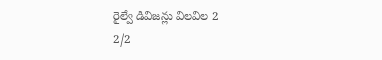రైల్వే డివిజన్లు విలవిల 2
2/2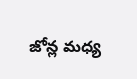జోన్ల మధ్య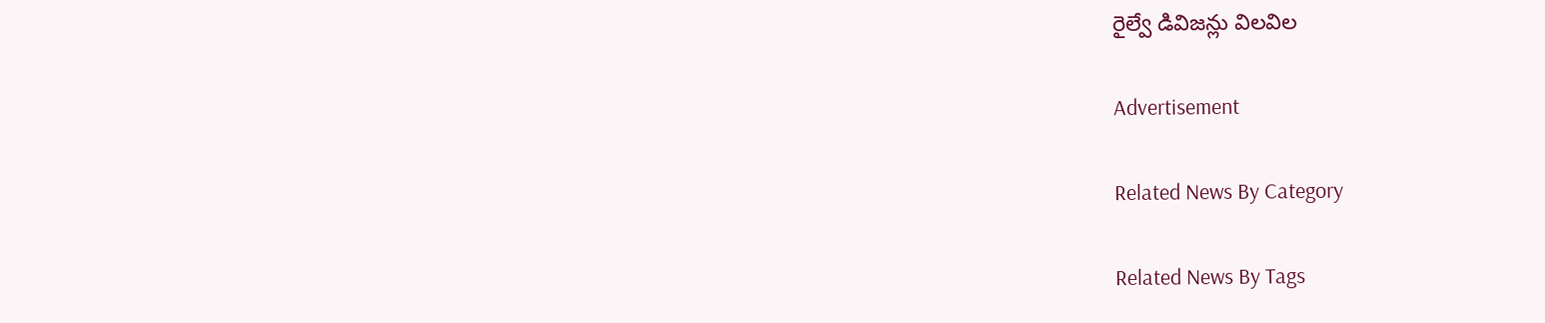రైల్వే డివిజన్లు విలవిల

Advertisement

Related News By Category

Related News By Tags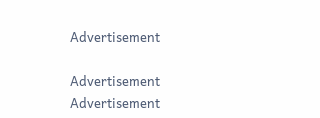Advertisement

Advertisement
Advertisement